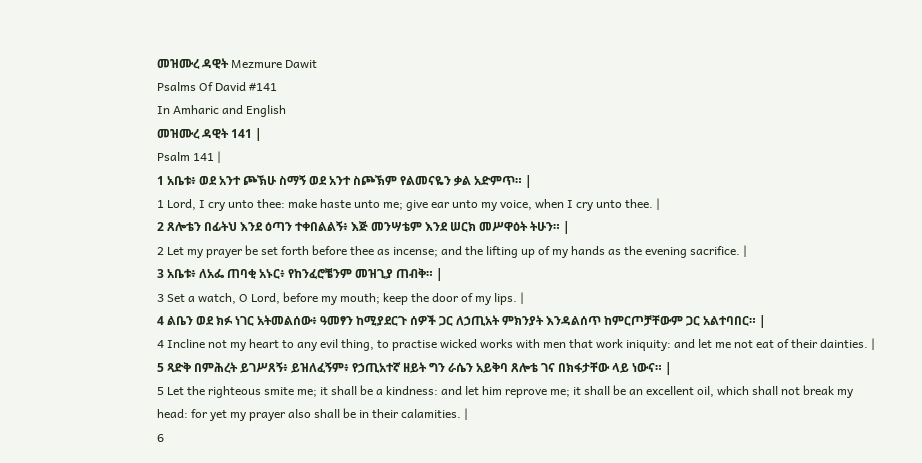መዝሙረ ዳዊት Mezmure Dawit
Psalms Of David #141
In Amharic and English
መዝሙረ ዳዊት 141 |
Psalm 141 |
1 አቤቱ፥ ወደ አንተ ጮኽሁ ስማኝ ወደ አንተ ስጮኽም የልመናዬን ቃል አድምጥ። |
1 Lord, I cry unto thee: make haste unto me; give ear unto my voice, when I cry unto thee. |
2 ጸሎቴን በፊትህ እንደ ዕጣን ተቀበልልኝ፥ እጅ መንሣቴም እንደ ሠርክ መሥዋዕት ትሁን። |
2 Let my prayer be set forth before thee as incense; and the lifting up of my hands as the evening sacrifice. |
3 አቤቱ፥ ለአፌ ጠባቂ አኑር፥ የከንፈሮቼንም መዝጊያ ጠብቅ። |
3 Set a watch, O Lord, before my mouth; keep the door of my lips. |
4 ልቤን ወደ ክፉ ነገር አትመልሰው፥ ዓመፃን ከሚያደርጉ ሰዎች ጋር ለኃጢአት ምክንያት እንዳልሰጥ ከምርጦቻቸውም ጋር አልተባበር። |
4 Incline not my heart to any evil thing, to practise wicked works with men that work iniquity: and let me not eat of their dainties. |
5 ጻድቅ በምሕረት ይገሥጸኝ፥ ይዝለፈኝም፥ የኃጢአተኛ ዘይት ግን ራሴን አይቅባ ጸሎቴ ገና በክፋታቸው ላይ ነውና። |
5 Let the righteous smite me; it shall be a kindness: and let him reprove me; it shall be an excellent oil, which shall not break my head: for yet my prayer also shall be in their calamities. |
6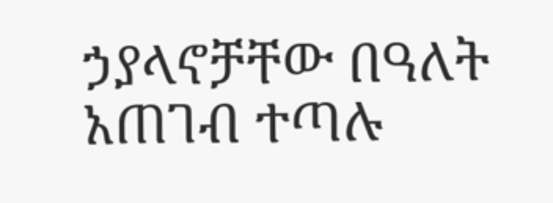ኃያላኖቻቸው በዓለት አጠገብ ተጣሉ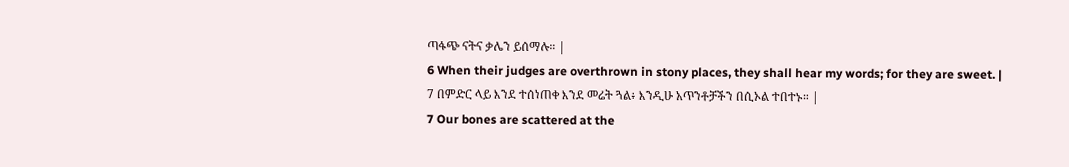ጣፋጭ ናትና ቃሌን ይሰማሉ። |
6 When their judges are overthrown in stony places, they shall hear my words; for they are sweet. |
7 በምድር ላይ እንደ ተሰነጠቀ እንደ መሬት ጓል፥ እንዲሁ አጥንቶቻችን በሲኦል ተበተኑ። |
7 Our bones are scattered at the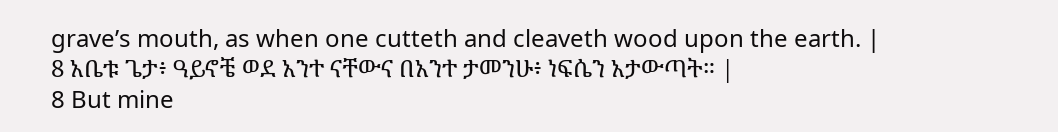grave’s mouth, as when one cutteth and cleaveth wood upon the earth. |
8 አቤቱ ጌታ፥ ዓይኖቼ ወደ አንተ ናቸውና በአንተ ታመንሁ፥ ነፍሴን አታውጣት። |
8 But mine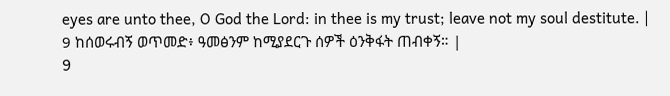eyes are unto thee, O God the Lord: in thee is my trust; leave not my soul destitute. |
9 ከሰወሩብኝ ወጥመድ፥ ዓመፅንም ከሚያደርጉ ሰዎች ዕንቅፋት ጠብቀኝ። |
9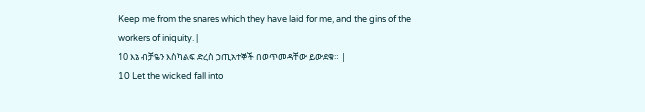Keep me from the snares which they have laid for me, and the gins of the workers of iniquity. |
10 እኔ ብቻዬን እስካልፍ ድረስ ኃጢአተኞች በወጥመዳቸው ይውደቁ። |
10 Let the wicked fall into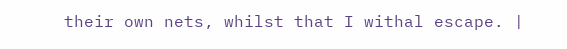their own nets, whilst that I withal escape. |